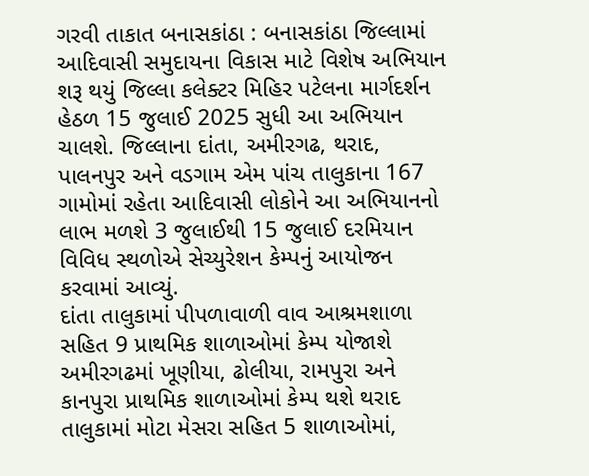ગરવી તાકાત બનાસકાંઠા : બનાસકાંઠા જિલ્લામાં આદિવાસી સમુદાયના વિકાસ માટે વિશેષ અભિયાન શરૂ થયું જિલ્લા કલેક્ટર મિહિર પટેલના માર્ગદર્શન હેઠળ 15 જુલાઈ 2025 સુધી આ અભિયાન ચાલશે. જિલ્લાના દાંતા, અમીરગઢ, થરાદ, પાલનપુર અને વડગામ એમ પાંચ તાલુકાના 167 ગામોમાં રહેતા આદિવાસી લોકોને આ અભિયાનનો લાભ મળશે 3 જુલાઈથી 15 જુલાઈ દરમિયાન વિવિધ સ્થળોએ સેચ્યુરેશન કેમ્પનું આયોજન કરવામાં આવ્યું.
દાંતા તાલુકામાં પીપળાવાળી વાવ આશ્રમશાળા સહિત 9 પ્રાથમિક શાળાઓમાં કેમ્પ યોજાશે અમીરગઢમાં ખૂણીયા, ઢોલીયા, રામપુરા અને કાનપુરા પ્રાથમિક શાળાઓમાં કેમ્પ થશે થરાદ તાલુકામાં મોટા મેસરા સહિત 5 શાળાઓમાં,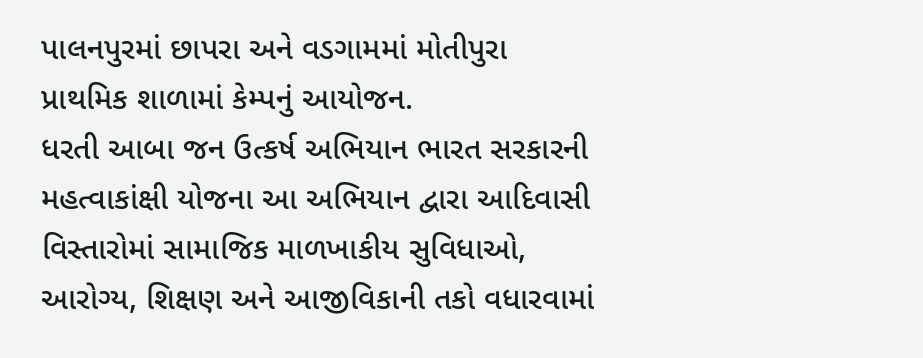પાલનપુરમાં છાપરા અને વડગામમાં મોતીપુરા પ્રાથમિક શાળામાં કેમ્પનું આયોજન.
ધરતી આબા જન ઉત્કર્ષ અભિયાન ભારત સરકારની મહત્વાકાંક્ષી યોજના આ અભિયાન દ્વારા આદિવાસી વિસ્તારોમાં સામાજિક માળખાકીય સુવિધાઓ, આરોગ્ય, શિક્ષણ અને આજીવિકાની તકો વધારવામાં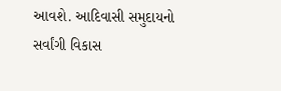આવશે. આદિવાસી સમુદાયનો સર્વાંગી વિકાસ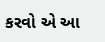કરવો એ આ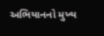અભિયાનનો મુખ્ય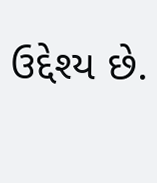ઉદ્દેશ્ય છે.